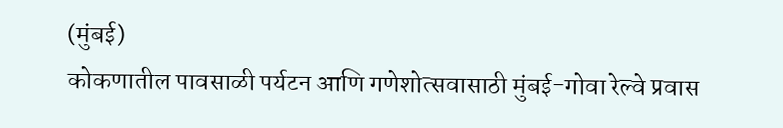(मुंबई)
कोकणातील पावसाळी पर्यटन आणि गणेशोत्सवासाठी मुंबई-गोवा रेल्वे प्रवास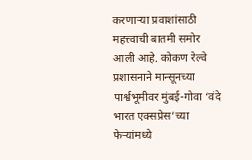करणाऱ्या प्रवाशांसाठी महत्त्वाची बातमी समोर आली आहे. कोकण रेल्वे प्रशासनाने मान्सूनच्या पार्श्वभूमीवर मुंबई-गोवा ‘वंदे भारत एक्सप्रेस’च्या फेऱ्यांमध्ये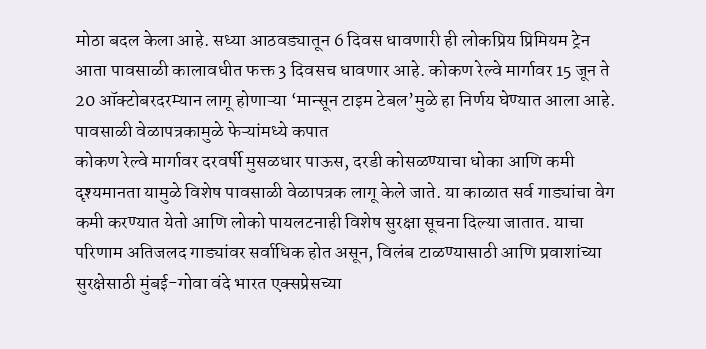मोठा बदल केला आहे. सध्या आठवड्यातून 6 दिवस धावणारी ही लोकप्रिय प्रिमियम ट्रेन आता पावसाळी कालावधीत फक्त 3 दिवसच धावणार आहे. कोकण रेल्वे मार्गावर 15 जून ते 20 ऑक्टोबरदरम्यान लागू होणाऱ्या ‘मान्सून टाइम टेबल’मुळे हा निर्णय घेण्यात आला आहे.
पावसाळी वेळापत्रकामुळे फेऱ्यांमध्ये कपात
कोकण रेल्वे मार्गावर दरवर्षी मुसळधार पाऊस, दरडी कोसळण्याचा धोका आणि कमी दृश्यमानता यामुळे विशेष पावसाळी वेळापत्रक लागू केले जाते. या काळात सर्व गाड्यांचा वेग कमी करण्यात येतो आणि लोको पायलटनाही विशेष सुरक्षा सूचना दिल्या जातात. याचा परिणाम अतिजलद गाड्यांवर सर्वाधिक होत असून, विलंब टाळण्यासाठी आणि प्रवाशांच्या सुरक्षेसाठी मुंबई-गोवा वंदे भारत एक्सप्रेसच्या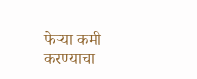फेऱ्या कमी करण्याचा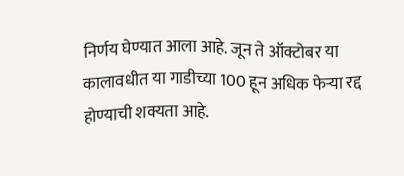निर्णय घेण्यात आला आहे. जून ते ऑक्टोबर या कालावधीत या गाडीच्या 100 हून अधिक फेऱ्या रद्द होण्याची शक्यता आहे.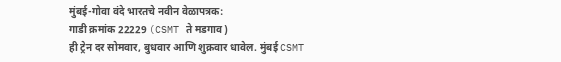मुंबई-गोवा वंदे भारतचे नवीन वेळापत्रक:
गाडी क्रमांक 22229 (CSMT ते मडगाव)
ही ट्रेन दर सोमवार, बुधवार आणि शुक्रवार धावेल. मुंबई CSMT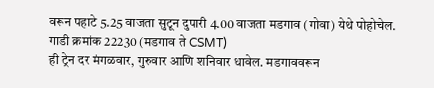वरून पहाटे 5.25 वाजता सुटून दुपारी 4.00 वाजता मडगाव (गोवा) येथे पोहोचेल.
गाडी क्रमांक 22230 (मडगाव ते CSMT)
ही ट्रेन दर मंगळवार, गुरुवार आणि शनिवार धावेल. मडगाववरून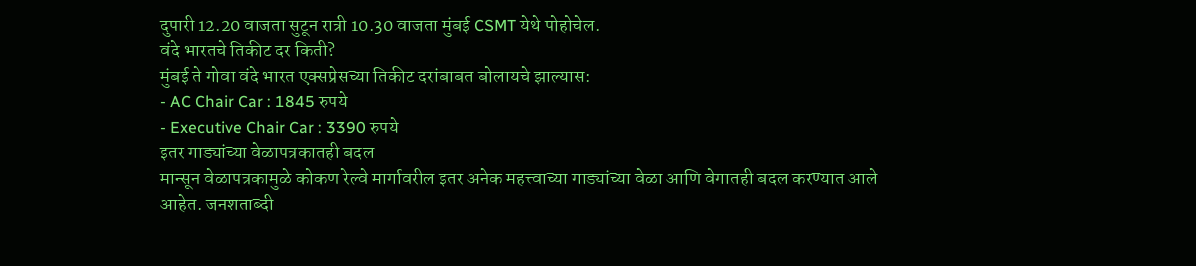दुपारी 12.20 वाजता सुटून रात्री 10.30 वाजता मुंबई CSMT येथे पोहोचेल.
वंदे भारतचे तिकीट दर किती?
मुंबई ते गोवा वंदे भारत एक्सप्रेसच्या तिकीट दरांबाबत बोलायचे झाल्यास:
- AC Chair Car : 1845 रुपये
- Executive Chair Car : 3390 रुपये
इतर गाड्यांच्या वेळापत्रकातही बदल
मान्सून वेळापत्रकामुळे कोकण रेल्वे मार्गावरील इतर अनेक महत्त्वाच्या गाड्यांच्या वेळा आणि वेगातही बदल करण्यात आले आहेत. जनशताब्दी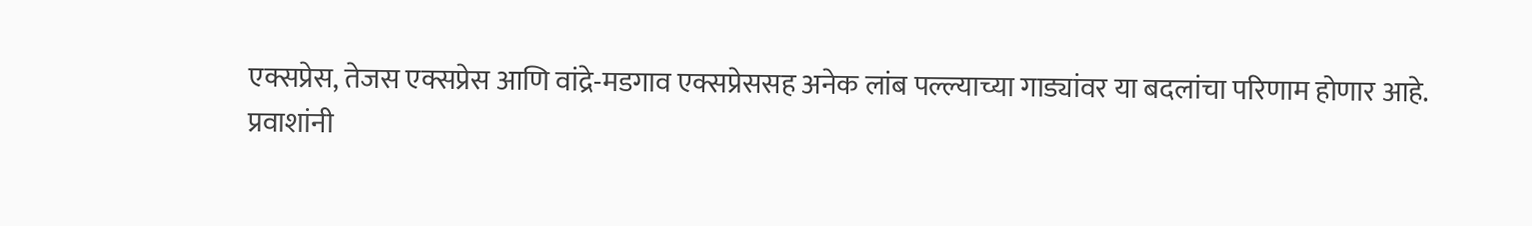एक्सप्रेस, तेजस एक्सप्रेस आणि वांद्रे-मडगाव एक्सप्रेससह अनेक लांब पल्ल्याच्या गाड्यांवर या बदलांचा परिणाम होणार आहे.
प्रवाशांनी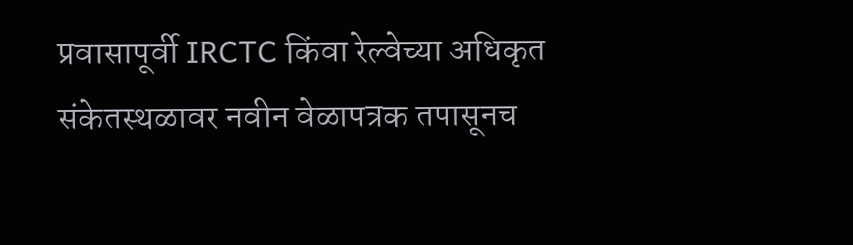प्रवासापूर्वी IRCTC किंवा रेल्वेच्या अधिकृत संकेतस्थळावर नवीन वेळापत्रक तपासूनच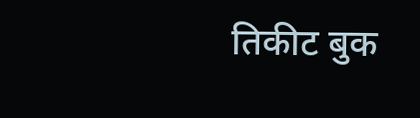तिकीट बुक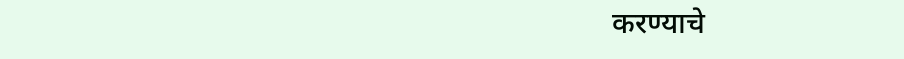करण्याचे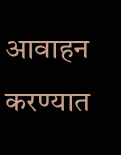आवाहन करण्यात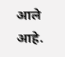आले आहे.